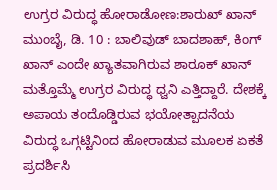ಉಗ್ರರ ವಿರುದ್ಧ ಹೋರಾಡೋಣ:ಶಾರುಖ್ ಖಾನ್
ಮುಂಬೈ, ಡಿ. 10 : ಬಾಲಿವುಡ್ ಬಾದಶಾಹ್, ಕಿಂಗ್ ಖಾನ್ ಎಂದೇ ಖ್ಯಾತವಾಗಿರುವ ಶಾರೂಕ್ ಖಾನ್ ಮತ್ತೊಮ್ಮೆ ಉಗ್ರರ ವಿರುದ್ಧ ಧ್ವನಿ ಎತ್ತಿದ್ದಾರೆ. ದೇಶಕ್ಕೆ ಅಪಾಯ ತಂದೊಡ್ಡಿರುವ ಭಯೋತ್ಪಾದನೆಯ ವಿರುದ್ಧ ಒಗ್ಗಟ್ಟಿನಿಂದ ಹೋರಾಡುವ ಮೂಲಕ ಏಕತೆ ಪ್ರದರ್ಶಿಸಿ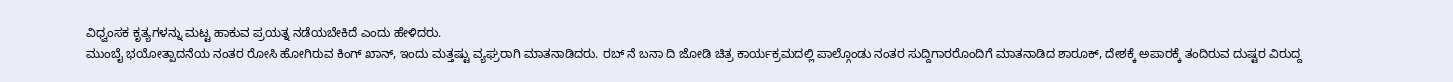ವಿಧ್ವಂಸಕ ಕೃತ್ಯಗಳನ್ನು ಮಟ್ಟ ಹಾಕುವ ಪ್ರಯತ್ನ ನಡೆಯಬೇಕಿದೆ ಎಂದು ಹೇಳಿದರು.
ಮುಂಬೈ ಭಯೋತ್ಪಾದನೆಯ ನಂತರ ರೋಸಿ ಹೋಗಿರುವ ಕಿಂಗ್ ಖಾನ್, ಇಂದು ಮತ್ತಷ್ಟು ವ್ಯಘ್ರರಾಗಿ ಮಾತನಾಡಿದರು. ರಬ್ ನೆ ಬನಾ ದಿ ಜೋಡಿ ಚಿತ್ರ ಕಾರ್ಯಕ್ರಮದಲ್ಲಿ ಪಾಲ್ಗೊಂಡು ನಂತರ ಸುದ್ದಿಗಾರರೊಂದಿಗೆ ಮಾತನಾಡಿದ ಶಾರೂಕ್, ದೇಶಕ್ಕೆ ಅಪಾರಕ್ಕೆ ತಂದಿರುವ ದುಷ್ಟರ ವಿರುದ್ದ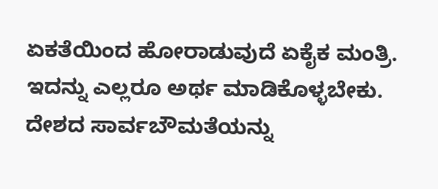ಏಕತೆಯಿಂದ ಹೋರಾಡುವುದೆ ಏಕೈಕ ಮಂತ್ರಿ. ಇದನ್ನು ಎಲ್ಲರೂ ಅರ್ಥ ಮಾಡಿಕೊಳ್ಳಬೇಕು. ದೇಶದ ಸಾರ್ವಬೌಮತೆಯನ್ನು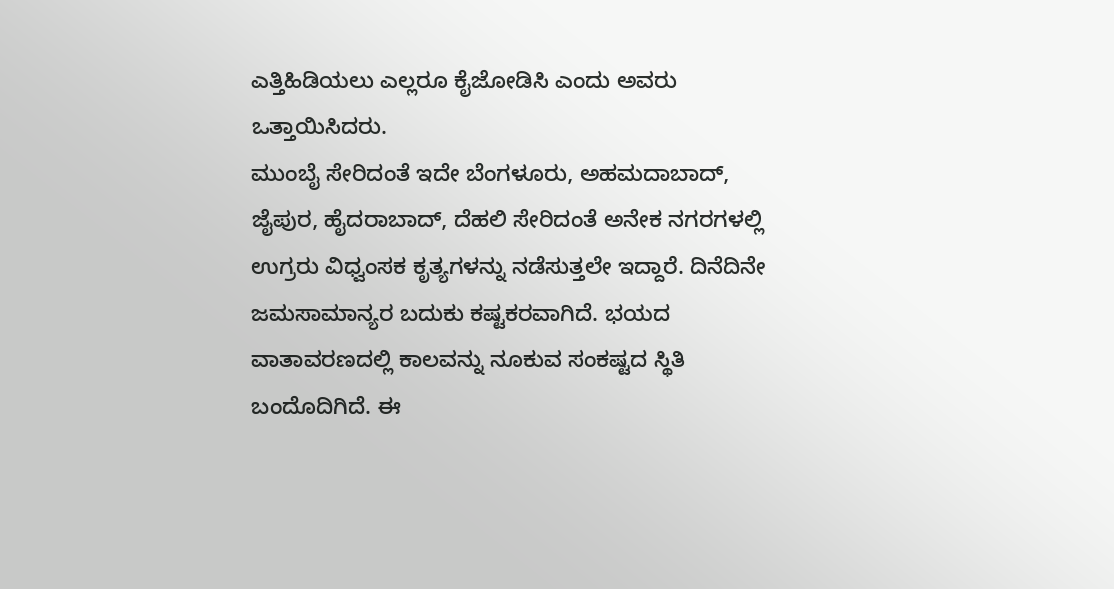ಎತ್ತಿಹಿಡಿಯಲು ಎಲ್ಲರೂ ಕೈಜೋಡಿಸಿ ಎಂದು ಅವರು ಒತ್ತಾಯಿಸಿದರು.
ಮುಂಬೈ ಸೇರಿದಂತೆ ಇದೇ ಬೆಂಗಳೂರು, ಅಹಮದಾಬಾದ್, ಜೈಪುರ, ಹೈದರಾಬಾದ್, ದೆಹಲಿ ಸೇರಿದಂತೆ ಅನೇಕ ನಗರಗಳಲ್ಲಿ ಉಗ್ರರು ವಿಧ್ವಂಸಕ ಕೃತ್ಯಗಳನ್ನು ನಡೆಸುತ್ತಲೇ ಇದ್ದಾರೆ. ದಿನೆದಿನೇ ಜಮಸಾಮಾನ್ಯರ ಬದುಕು ಕಷ್ಟಕರವಾಗಿದೆ. ಭಯದ ವಾತಾವರಣದಲ್ಲಿ ಕಾಲವನ್ನು ನೂಕುವ ಸಂಕಷ್ಟದ ಸ್ಥಿತಿ ಬಂದೊದಿಗಿದೆ. ಈ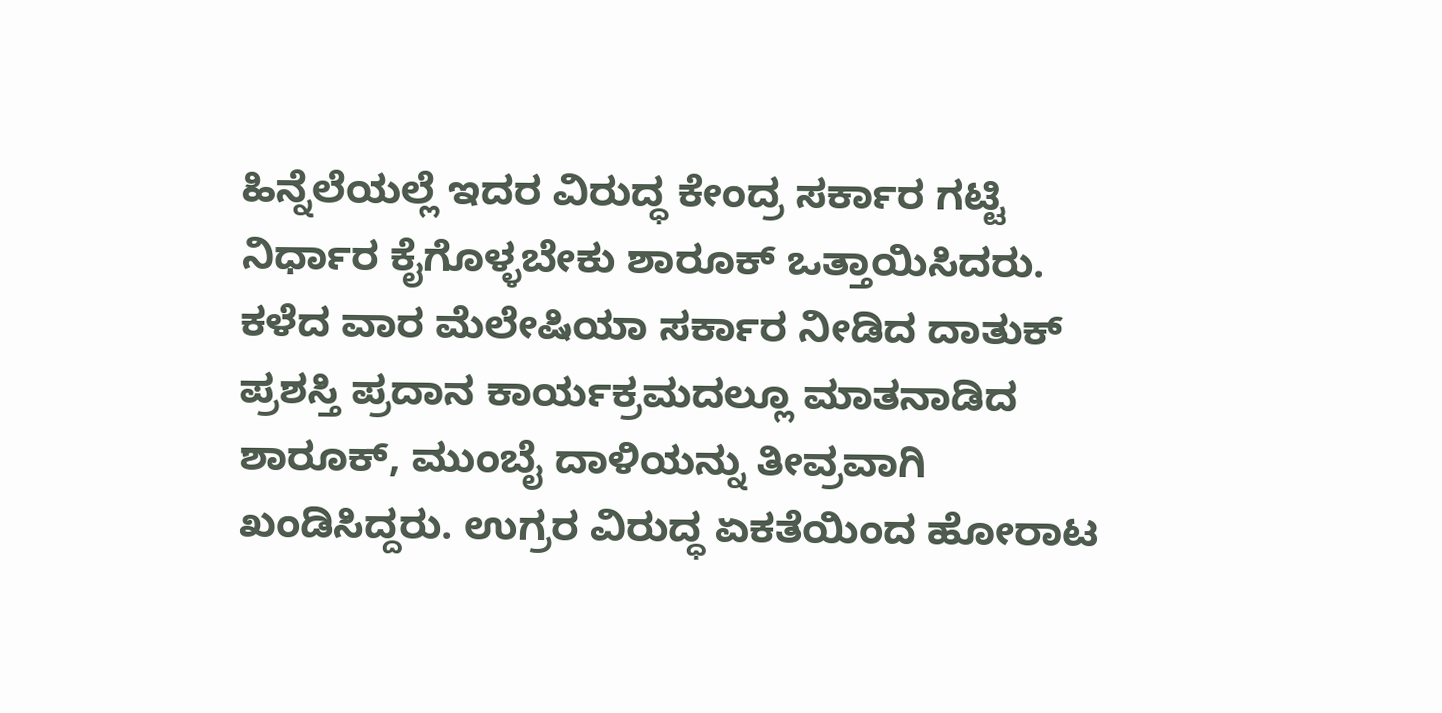ಹಿನ್ನೆಲೆಯಲ್ಲೆ ಇದರ ವಿರುದ್ಧ ಕೇಂದ್ರ ಸರ್ಕಾರ ಗಟ್ಟಿ ನಿರ್ಧಾರ ಕೈಗೊಳ್ಳಬೇಕು ಶಾರೂಕ್ ಒತ್ತಾಯಿಸಿದರು.
ಕಳೆದ ವಾರ ಮೆಲೇಷಿಯಾ ಸರ್ಕಾರ ನೀಡಿದ ದಾತುಕ್ ಪ್ರಶಸ್ತಿ ಪ್ರದಾನ ಕಾರ್ಯಕ್ರಮದಲ್ಲೂ ಮಾತನಾಡಿದ ಶಾರೂಕ್, ಮುಂಬೈ ದಾಳಿಯನ್ನು ತೀವ್ರವಾಗಿ ಖಂಡಿಸಿದ್ದರು. ಉಗ್ರರ ವಿರುದ್ಧ ಏಕತೆಯಿಂದ ಹೋರಾಟ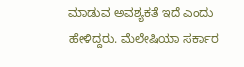ಮಾಡುವ ಅವಶ್ಯಕತೆ ಇದೆ ಎಂದು ಹೇಳಿದ್ದರು. ಮೆಲೇಷಿಯಾ ಸರ್ಕಾರ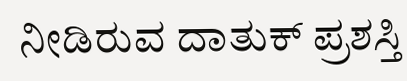ನೀಡಿರುವ ದಾತುಕ್ ಪ್ರಶಸ್ತಿ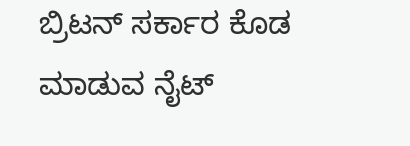ಬ್ರಿಟನ್ ಸರ್ಕಾರ ಕೊಡ ಮಾಡುವ ನೈಟ್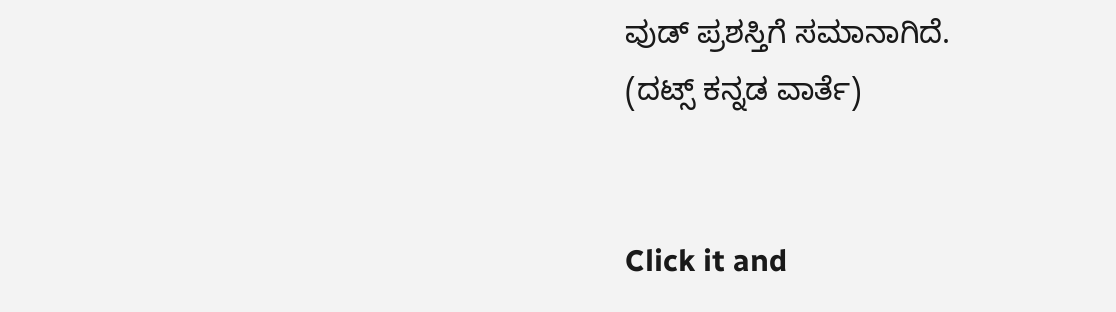ವುಡ್ ಪ್ರಶಸ್ತಿಗೆ ಸಮಾನಾಗಿದೆ.
(ದಟ್ಸ್ ಕನ್ನಡ ವಾರ್ತೆ)


Click it and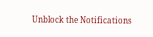Unblock the Notifications